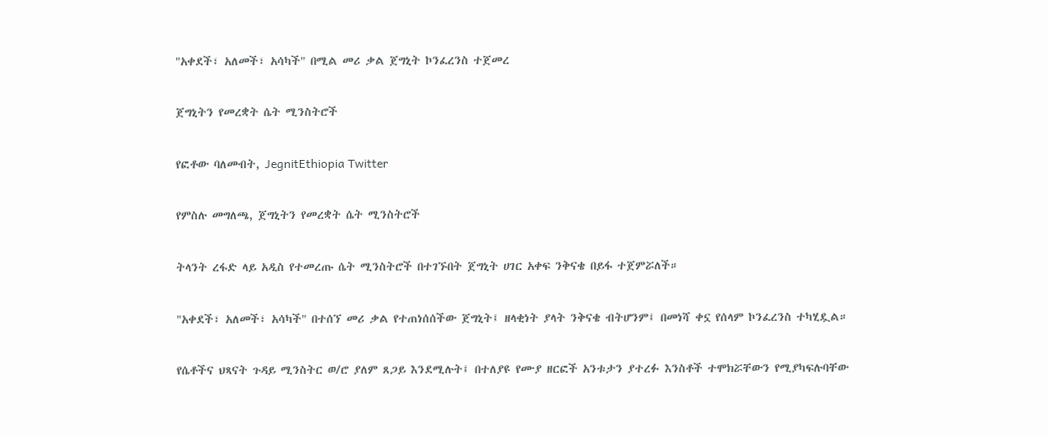"አቀደች፣ አለመች፣ አሳካች" በሚል መሪ ቃል ጀግኒት ኮንፈረንስ ተጀመረ

ጀግኒትን የመረቋት ሴት ሚንስትሮች

የፎቶው ባለመብት, JegnitEthiopia Twitter

የምስሉ መግለጫ, ጀግኒትን የመረቋት ሴት ሚንስትሮች

ትላንት ረፋድ ላይ አዲስ የተመረጡ ሴት ሚንስትሮች በተገኙበት ጀግኒት ሀገር አቀፍ ንቅናቄ በይፋ ተጀምሯለች።

"አቀደች፣ አለመች፣ አሳካች" በተሰኘ መሪ ቃል የተጠነሰሰችው ጀግኒት፤ ዘላቂነት ያላት ንቅናቄ ብትሆንም፤ በመነሻ ቀኗ የሰላም ኮንፈረንስ ተካሂዷል።

የሴቶችና ህጻናት ጉዳይ ሚንስትር ወ/ሮ ያለም ጸጋይ እንደሚሉት፤ በተለያዩ የሙያ ዘርፎች አንቱታን ያተረፉ እንስቶች ተሞክሯቸውን የሚያካፍሉባቸው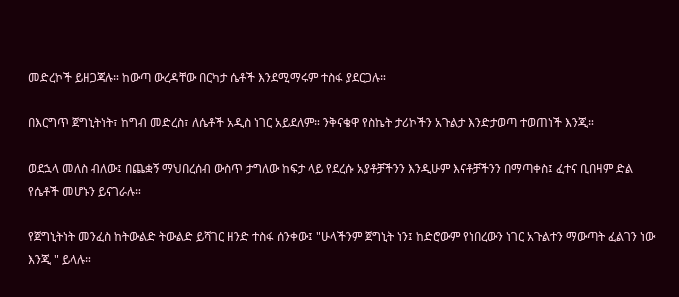መድረኮች ይዘጋጃሉ። ከውጣ ውረዳቸው በርካታ ሴቶች እንደሚማሩም ተስፋ ያደርጋሉ።

በእርግጥ ጀግኒትነት፣ ከግብ መድረስ፣ ለሴቶች አዲስ ነገር አይደለም። ንቅናቄዋ የስኬት ታሪኮችን አጉልታ እንድታወጣ ተወጠነች እንጂ።

ወደኋላ መለስ ብለው፤ በጨቋኝ ማህበረሰብ ውስጥ ታግለው ከፍታ ላይ የደረሱ አያቶቻችንን እንዲሁም እናቶቻችንን በማጣቀስ፤ ፈተና ቢበዛም ድል የሴቶች መሆኑን ይናገራሉ።

የጀግኒትነት መንፈስ ከትውልድ ትውልድ ይሻገር ዘንድ ተስፋ ሰንቀው፤ "ሁላችንም ጀግኒት ነን፤ ከድሮውም የነበረውን ነገር አጉልተን ማውጣት ፈልገን ነው እንጂ " ይላሉ።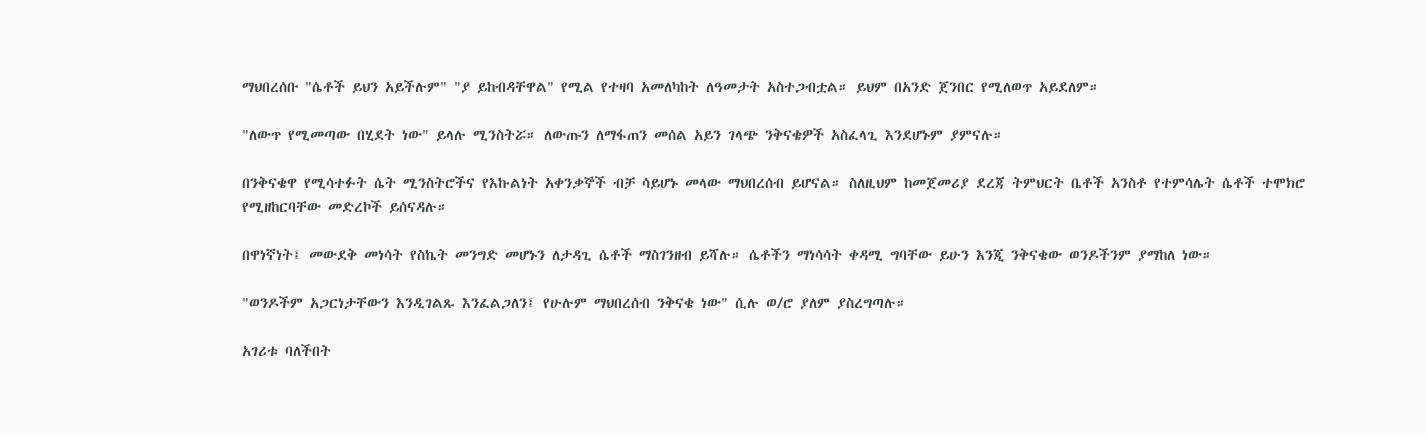ማህበረሰቡ "ሴቶች ይህን አይችሉም" "ያ ይከብዳቸዋል" የሚል የተዛባ አመለካከት ለዓመታት አስተጋብቷል። ይህም በአንድ ጀንበር የሚለወጥ አይደለም።

"ለውጥ የሚመጣው በሂደት ነው" ይላሉ ሚንስትሯ። ለውጡን ለማፋጠን መሰል አይን ገላጭ ንቅናቄዎች አስፈላጊ እንደሆኑም ያምናሉ።

በንቅናቄዋ የሚሳተፉት ሴት ሚንስትሮችና የእኩልነት አቀንቃኞች ብቻ ሳይሆኑ መላው ማህበረሰብ ይሆናል። ስለዚህም ከመጀመሪያ ደረጃ ትምህርት ቤቶች አንስቶ የተምሳሌት ሴቶች ተሞክሮ የሚዘከርባቸው መድረኮች ይሰናዳሉ።

በዋነኛነት፤ መውደቅ መነሳት የስኬት መንግድ መሆኑን ለታዳጊ ሴቶች ማስገንዘብ ይሻሉ። ሴቶችን ማነሳሳት ቀዳሚ ግባቸው ይሁን እንጂ ንቅናቄው ወንዶችንም ያማከለ ነው።

"ወንዶችም አጋርነታቸውን እንዲገልጹ እንፈልጋለን፤ የሁሉም ማህበረሰብ ንቅናቄ ነው" ሲሉ ወ/ሮ ያለም ያስረግጣሉ።

አገሪቱ ባለችበት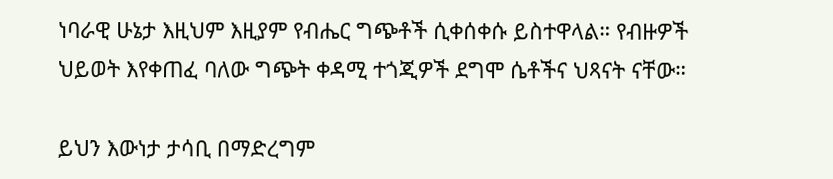ነባራዊ ሁኔታ እዚህም እዚያም የብሔር ግጭቶች ሲቀሰቀሱ ይስተዋላል። የብዙዎች ህይወት እየቀጠፈ ባለው ግጭት ቀዳሚ ተጎጂዎች ደግሞ ሴቶችና ህጻናት ናቸው።

ይህን እውነታ ታሳቢ በማድረግም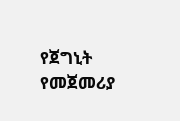የጀግኒት የመጀመሪያ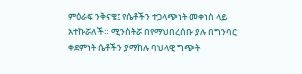ምዕራፍ ንቅናቄ፤ የሴቶችን ተጋላጭነት መቀነስ ላይ አተኩሯለች። ሚንስትሯ በየማህበረሰቡ ያሉ በግንባር ቀደምነት ሴቶችን ያማከሉ ባህላዊ ግጭት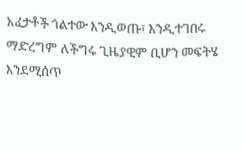አፈታቶች ጎልተው እንዲወጡ፣ እንዲተገበሩ ማድረግም ለችግሩ ጊዜያዊም ቢሆን መፍትሄ እንደሚሰጥ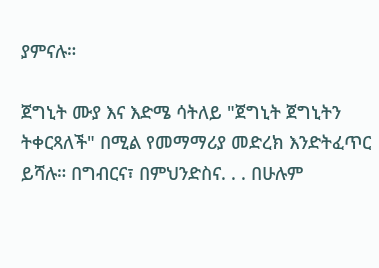ያምናሉ።

ጀግኒት ሙያ እና እድሜ ሳትለይ "ጀግኒት ጀግኒትን ትቀርጻለች" በሚል የመማማሪያ መድረክ እንድትፈጥር ይሻሉ። በግብርና፣ በምህንድስና. . . በሁሉም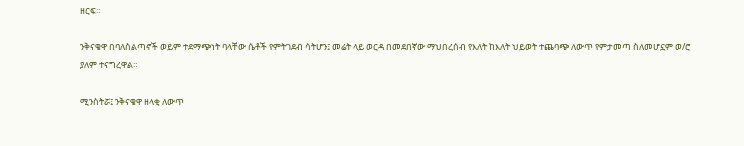ዘርፍ።

ንቅናቄዋ በባለስልጣኖች ወይም ተደማጭነት ባላቸው ሴቶች የምትገደብ ሳትሆን፤ መሬት ላይ ወርዳ በመደበኛው ማህበረሰብ የእለት ከእለት ህይወት ተጨባጭ ለውጥ የምታመጣ ስለመሆኗም ወ/ሮ ያለም ተናግረዋል።

ሚንስትሯ፤ ንቅናቄዋ ዘላቂ ለውጥ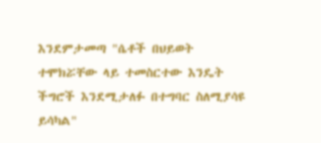እንደምታመጣ "ሴቶች በህይወት ተሞክሯቸው ላይ ተመስርተው እንዴት ችግሮች እንደሚታለፉ በተግባር ስለሚያሳዩ ይሳካል"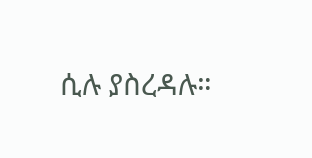ሲሉ ያስረዳሉ።